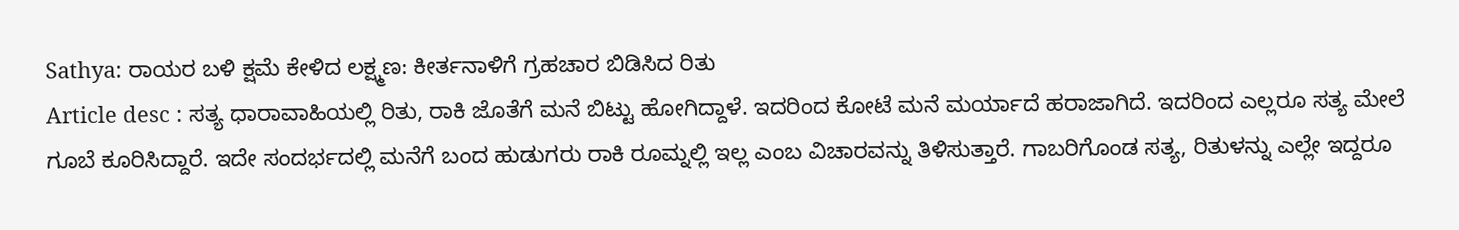Sathya: ರಾಯರ ಬಳಿ ಕ್ಷಮೆ ಕೇಳಿದ ಲಕ್ಷ್ಮಣ: ಕೀರ್ತನಾಳಿಗೆ ಗ್ರಹಚಾರ ಬಿಡಿಸಿದ ರಿತು
Article desc : ಸತ್ಯ ಧಾರಾವಾಹಿಯಲ್ಲಿ ರಿತು, ರಾಕಿ ಜೊತೆಗೆ ಮನೆ ಬಿಟ್ಟು ಹೋಗಿದ್ದಾಳೆ. ಇದರಿಂದ ಕೋಟೆ ಮನೆ ಮರ್ಯಾದೆ ಹರಾಜಾಗಿದೆ. ಇದರಿಂದ ಎಲ್ಲರೂ ಸತ್ಯ ಮೇಲೆ ಗೂಬೆ ಕೂರಿಸಿದ್ದಾರೆ. ಇದೇ ಸಂದರ್ಭದಲ್ಲಿ ಮನೆಗೆ ಬಂದ ಹುಡುಗರು ರಾಕಿ ರೂಮ್ನಲ್ಲಿ ಇಲ್ಲ ಎಂಬ ವಿಚಾರವನ್ನು ತಿಳಿಸುತ್ತಾರೆ. ಗಾಬರಿಗೊಂಡ ಸತ್ಯ, ರಿತುಳನ್ನು ಎಲ್ಲೇ ಇದ್ದರೂ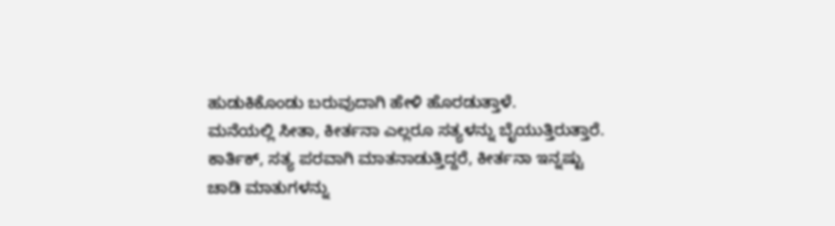ಹುಡುಕಿಕೊಂಡು ಬರುವುದಾಗಿ ಹೇಳಿ ಹೊರಡುತ್ತಾಳೆ.
ಮನೆಯಲ್ಲಿ ಸೀತಾ, ಕೀರ್ತನಾ ಎಲ್ಲರೂ ಸತ್ಯಳನ್ನು ಬೈಯುತ್ತಿರುತ್ತಾರೆ. ಕಾರ್ತಿಕ್, ಸತ್ಯ ಪರವಾಗಿ ಮಾತನಾಡುತ್ತಿದ್ದರೆ, ಕೀರ್ತನಾ ಇನ್ನಷ್ಟು ಚಾಡಿ ಮಾತುಗಳನ್ನು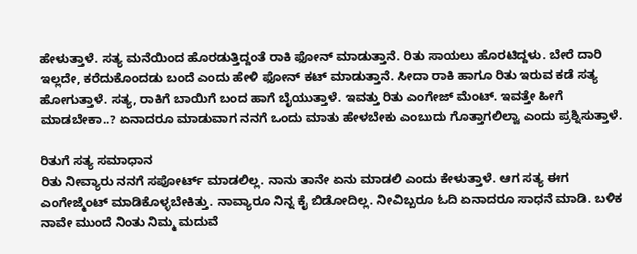ಹೇಳುತ್ತಾಳೆ. ಸತ್ಯ ಮನೆಯಿಂದ ಹೊರಡುತ್ತಿದ್ದಂತೆ ರಾಕಿ ಫೋನ್ ಮಾಡುತ್ತಾನೆ. ರಿತು ಸಾಯಲು ಹೊರಟಿದ್ದಳು. ಬೇರೆ ದಾರಿ ಇಲ್ಲದೇ, ಕರೆದುಕೊಂದಡು ಬಂದೆ ಎಂದು ಹೇಳಿ ಫೋನ್ ಕಟ್ ಮಾಡುತ್ತಾನೆ. ಸೀದಾ ರಾಕಿ ಹಾಗೂ ರಿತು ಇರುವ ಕಡೆ ಸತ್ಯ ಹೋಗುತ್ತಾಳೆ. ಸತ್ಯ, ರಾಕಿಗೆ ಬಾಯಿಗೆ ಬಂದ ಹಾಗೆ ಬೈಯುತ್ತಾಳೆ. ಇವತ್ತು ರಿತು ಎಂಗೇಜ್ ಮೆಂಟ್. ಇವತ್ತೇ ಹೀಗೆ ಮಾಡಬೇಕಾ..? ಏನಾದರೂ ಮಾಡುವಾಗ ನನಗೆ ಒಂದು ಮಾತು ಹೇಳಬೇಕು ಎಂಬುದು ಗೊತ್ತಾಗಲಿಲ್ವಾ ಎಂದು ಪ್ರಶ್ನಿಸುತ್ತಾಳೆ.

ರಿತುಗೆ ಸತ್ಯ ಸಮಾಧಾನ
ರಿತು ನೀವ್ಯಾರು ನನಗೆ ಸಪೋರ್ಟ್ ಮಾಡಲಿಲ್ಲ. ನಾನು ತಾನೇ ಏನು ಮಾಡಲಿ ಎಂದು ಕೇಳುತ್ತಾಳೆ. ಆಗ ಸತ್ಯ ಈಗ ಎಂಗೇಜ್ಮೆಂಟ್ ಮಾಡಿಕೊಳ್ಳಬೇಕಿತ್ತು. ನಾವ್ಯಾರೂ ನಿನ್ನ ಕೈ ಬಿಡೋದಿಲ್ಲ. ನೀವಿಬ್ಬರೂ ಓದಿ ಏನಾದರೂ ಸಾಧನೆ ಮಾಡಿ. ಬಳಿಕ ನಾವೇ ಮುಂದೆ ನಿಂತು ನಿಮ್ಮ ಮದುವೆ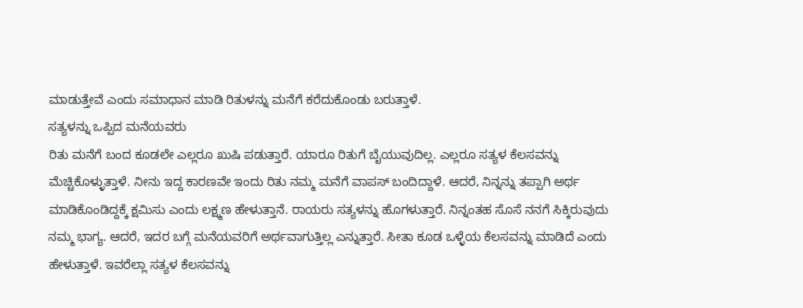ಮಾಡುತ್ತೇವೆ ಎಂದು ಸಮಾಧಾನ ಮಾಡಿ ರಿತುಳನ್ನು ಮನೆಗೆ ಕರೆದುಕೊಂಡು ಬರುತ್ತಾಳೆ.
ಸತ್ಯಳನ್ನು ಒಪ್ಪಿದ ಮನೆಯವರು
ರಿತು ಮನೆಗೆ ಬಂದ ಕೂಡಲೇ ಎಲ್ಲರೂ ಖುಷಿ ಪಡುತ್ತಾರೆ. ಯಾರೂ ರಿತುಗೆ ಬೈಯುವುದಿಲ್ಲ. ಎಲ್ಲರೂ ಸತ್ಯಳ ಕೆಲಸವನ್ನು ಮೆಚ್ಚಿಕೊಳ್ಳುತ್ತಾಳೆ. ನೀನು ಇದ್ದ ಕಾರಣವೇ ಇಂದು ರಿತು ನಮ್ಮ ಮನೆಗೆ ವಾಪಸ್ ಬಂದಿದ್ದಾಳೆ. ಆದರೆ, ನಿನ್ನನ್ನು ತಪ್ಪಾಗಿ ಅರ್ಥ ಮಾಡಿಕೊಂಡಿದ್ದಕ್ಕೆ ಕ್ಷಮಿಸು ಎಂದು ಲಕ್ಷ್ಮಣ ಹೇಳುತ್ತಾನೆ. ರಾಯರು ಸತ್ಯಳನ್ನು ಹೊಗಳುತ್ತಾರೆ. ನಿನ್ನಂತಹ ಸೊಸೆ ನನಗೆ ಸಿಕ್ಕಿರುವುದು ನಮ್ಮ ಭಾಗ್ಯ. ಆದರೆ, ಇದರ ಬಗ್ಗೆ ಮನೆಯವರಿಗೆ ಅರ್ಥವಾಗುತ್ತಿಲ್ಲ ಎನ್ನುತ್ತಾರೆ. ಸೀತಾ ಕೂಡ ಒಳ್ಳೆಯ ಕೆಲಸವನ್ನು ಮಾಡಿದೆ ಎಂದು ಹೇಳುತ್ತಾಳೆ. ಇವರೆಲ್ಲಾ ಸತ್ಯಳ ಕೆಲಸವನ್ನು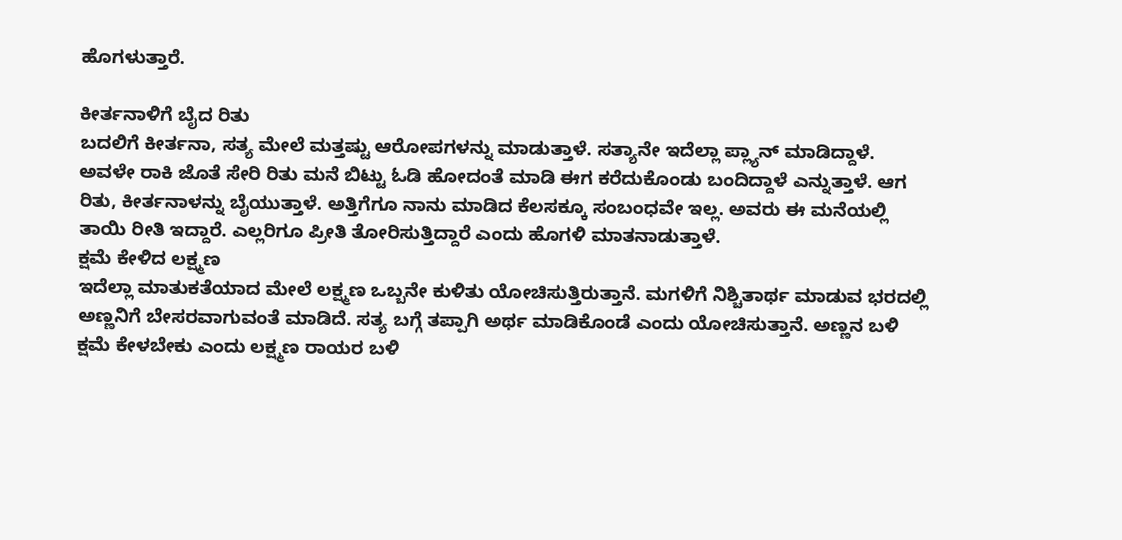ಹೊಗಳುತ್ತಾರೆ.

ಕೀರ್ತನಾಳಿಗೆ ಬೈದ ರಿತು
ಬದಲಿಗೆ ಕೀರ್ತನಾ, ಸತ್ಯ ಮೇಲೆ ಮತ್ತಷ್ಟು ಆರೋಪಗಳನ್ನು ಮಾಡುತ್ತಾಳೆ. ಸತ್ಯಾನೇ ಇದೆಲ್ಲಾ ಪ್ಲ್ಯಾನ್ ಮಾಡಿದ್ದಾಳೆ. ಅವಳೇ ರಾಕಿ ಜೊತೆ ಸೇರಿ ರಿತು ಮನೆ ಬಿಟ್ಟು ಓಡಿ ಹೋದಂತೆ ಮಾಡಿ ಈಗ ಕರೆದುಕೊಂಡು ಬಂದಿದ್ದಾಳೆ ಎನ್ನುತ್ತಾಳೆ. ಆಗ ರಿತು, ಕೀರ್ತನಾಳನ್ನು ಬೈಯುತ್ತಾಳೆ. ಅತ್ತಿಗೆಗೂ ನಾನು ಮಾಡಿದ ಕೆಲಸಕ್ಕೂ ಸಂಬಂಧವೇ ಇಲ್ಲ. ಅವರು ಈ ಮನೆಯಲ್ಲಿ ತಾಯಿ ರೀತಿ ಇದ್ದಾರೆ. ಎಲ್ಲರಿಗೂ ಪ್ರೀತಿ ತೋರಿಸುತ್ತಿದ್ದಾರೆ ಎಂದು ಹೊಗಳಿ ಮಾತನಾಡುತ್ತಾಳೆ.
ಕ್ಷಮೆ ಕೇಳಿದ ಲಕ್ಷ್ಮಣ
ಇದೆಲ್ಲಾ ಮಾತುಕತೆಯಾದ ಮೇಲೆ ಲಕ್ಷ್ಮಣ ಒಬ್ಬನೇ ಕುಳಿತು ಯೋಚಿಸುತ್ತಿರುತ್ತಾನೆ. ಮಗಳಿಗೆ ನಿಶ್ಚಿತಾರ್ಥ ಮಾಡುವ ಭರದಲ್ಲಿ ಅಣ್ಣನಿಗೆ ಬೇಸರವಾಗುವಂತೆ ಮಾಡಿದೆ. ಸತ್ಯ ಬಗ್ಗೆ ತಪ್ಪಾಗಿ ಅರ್ಥ ಮಾಡಿಕೊಂಡೆ ಎಂದು ಯೋಚಿಸುತ್ತಾನೆ. ಅಣ್ಣನ ಬಳಿ ಕ್ಷಮೆ ಕೇಳಬೇಕು ಎಂದು ಲಕ್ಷ್ಮಣ ರಾಯರ ಬಳಿ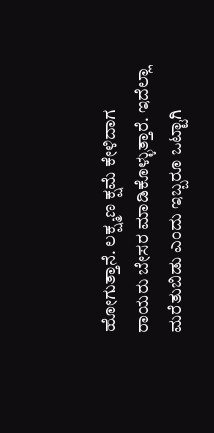ಹೋಗುತ್ತಾನೆ. ಲಕ್ಷ್ಮಣ ಕ್ಷಮೆ ಕೇಳಿದಾಗ ರಾಯರು ಬೇಸರ ಮಾಡಿಕೊಳ್ಳುತ್ತಾರೆ. ಇದೆಲ್ಲಾ ಮರೆತುಬಿಡು ಎಂದು ಇಬ್ಬರೂ ಒಟ್ಟಾಗಿ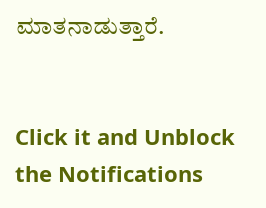ಮಾತನಾಡುತ್ತಾರೆ.


Click it and Unblock the Notifications